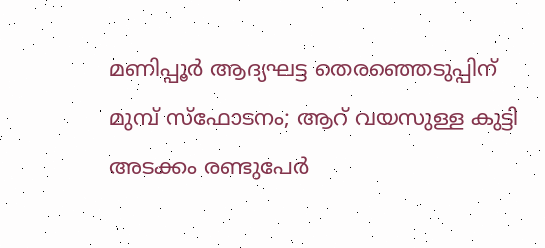മണിപ്പൂർ ആദ്യഘട്ട തെരഞ്ഞെടുപ്പിന് മുമ്പ് സ്ഫോടനം; ആറ് വയസുള്ള കുട്ടി അടക്കം രണ്ടുപേർ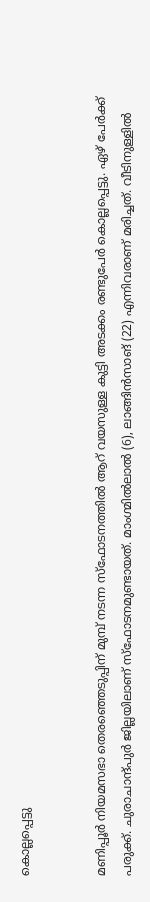കൊല്ലപ്പെട്ടു


മണിപ്പൂ‍ർ നിയമസഭാ തെരഞ്ഞെടുപ്പിന് മുമ്പ് നടന്ന സ്ഫോടനത്തിൽ ആറ് വയസുള്ള കുട്ടി അടക്കം രണ്ടുപേർ കൊല്ലപ്പെട്ടു. ഏഴ് പേർക്ക് പരുക്ക്. ചുരാചാന്ദ്പുര്‍ ജില്ലയിലാണ് സ്‌ഫോടനമുണ്ടായത്. മാംഗ്മില്‍ലാല്‍ (6), ലാങ്ങിന്‍സാങ് (22) എന്നിവരാണ് മരിച്ചത്. വീടിനുള്ളില്‍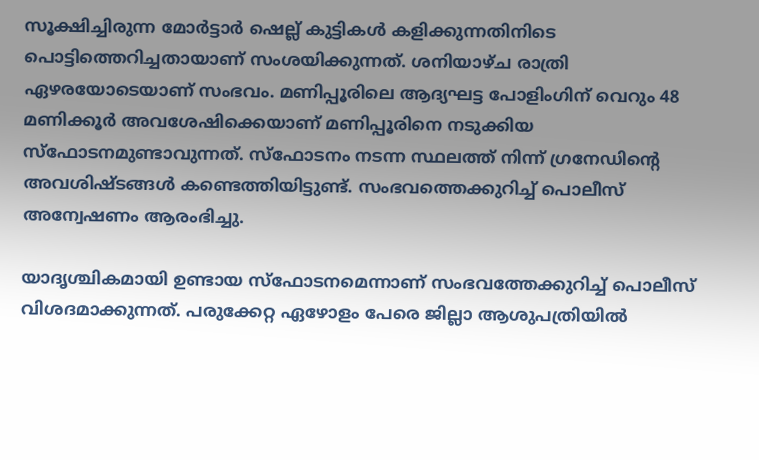സൂക്ഷിച്ചിരുന്ന മോര്‍ട്ടാര്‍ ഷെല്ല് കുട്ടികള്‍ കളിക്കുന്നതിനിടെ പൊട്ടിത്തെറിച്ചതായാണ് സംശയിക്കുന്നത്. ശനിയാഴ്ച രാത്രി ഏഴരയോടെയാണ് സംഭവം. മണിപ്പൂരിലെ ആദ്യഘട്ട പോളിംഗിന് വെറും 48 മണിക്കൂര്‍ അവശേഷിക്കെയാണ് മണിപ്പൂരിനെ നടുക്കിയ സ്‌ഫോടനമുണ്ടാവുന്നത്. സ്ഫോടനം നടന്ന സ്ഥലത്ത് നിന്ന് ഗ്രനേഡിന്റെ അവശിഷ്ടങ്ങള്‍ കണ്ടെത്തിയിട്ടുണ്ട്. സംഭവത്തെക്കുറിച്ച് പൊലീസ് അന്വേഷണം ആരംഭിച്ചു.

യാദൃശ്ചികമായി ഉണ്ടായ സ്ഫോടനമെന്നാണ് സംഭവത്തേക്കുറിച്ച് പൊലീസ് വിശദമാക്കുന്നത്. പരുക്കേറ്റ ഏഴോളം പേരെ ജില്ലാ ആശുപത്രിയില്‍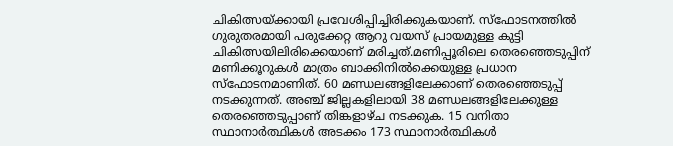ചികിത്സയ്ക്കായി പ്രവേശിപ്പിച്ചിരിക്കുകയാണ്. സ്ഫോടനത്തിൽ ഗുരുതരമായി പരുക്കേറ്റ ആറു വയസ് പ്രായമുള്ള കുട്ടി ചികിത്സയിലിരിക്കെയാണ് മരിച്ചത്.മണിപ്പൂരിലെ തെരഞ്ഞെടുപ്പിന് മണിക്കൂറുകൾ മാത്രം ബാക്കിനിൽക്കെയുള്ള പ്രധാന സ്ഫോടനമാണിത്. 60 മണ്ഡലങ്ങളിലേക്കാണ് തെരഞ്ഞെടുപ്പ് നടക്കുന്നത്. അഞ്ച് ജില്ലകളിലായി 38 മണ്ഡലങ്ങളിലേക്കുള്ള തെരഞ്ഞെടുപ്പാണ് തിങ്കളാഴ്ച നടക്കുക. 15 വനിതാ സ്ഥാനാര്‍ത്ഥികള്‍ അടക്കം 173 സ്ഥാനാര്‍ത്ഥികൾ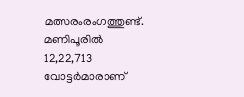മത്സരംരംഗത്തുണ്ട്. മണിപൂരിൽ 12,22,713 വോട്ടര്‍മാരാണ്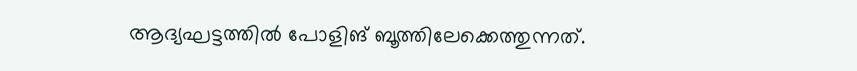ആദ്യഘട്ടത്തില്‍ പോളിങ് ബൂത്തിലേക്കെത്തുന്നത്.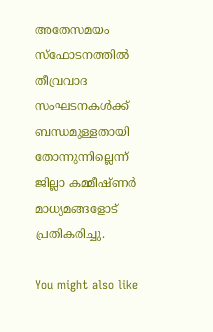അതേസമയം സ്ഫോടനത്തില്‍ തീവ്രവാദ സംഘടനകള്‍ക്ക് ബന്ധമുള്ളതായി തോന്നുന്നില്ലെന്ന് ജില്ലാ കമ്മീഷ്ണര്‍ മാധ്യമങ്ങളോട് പ്രതികരിച്ചു.

You might also like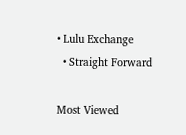• Lulu Exchange
  • Straight Forward

Most Viewed